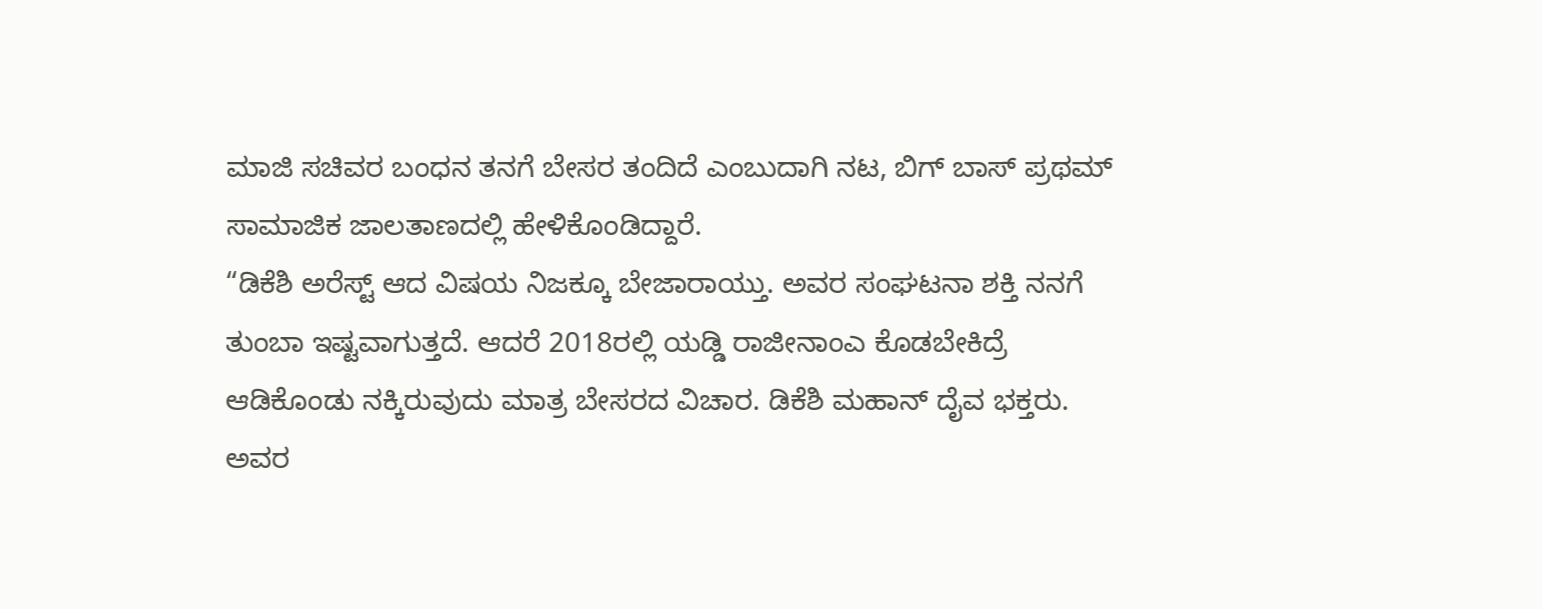ಮಾಜಿ ಸಚಿವರ ಬಂಧನ ತನಗೆ ಬೇಸರ ತಂದಿದೆ ಎಂಬುದಾಗಿ ನಟ, ಬಿಗ್ ಬಾಸ್ ಪ್ರಥಮ್ ಸಾಮಾಜಿಕ ಜಾಲತಾಣದಲ್ಲಿ ಹೇಳಿಕೊಂಡಿದ್ದಾರೆ.
“ಡಿಕೆಶಿ ಅರೆಸ್ಟ್ ಆದ ವಿಷಯ ನಿಜಕ್ಕೂ ಬೇಜಾರಾಯ್ತು. ಅವರ ಸಂಘಟನಾ ಶಕ್ತಿ ನನಗೆ ತುಂಬಾ ಇಷ್ಟವಾಗುತ್ತದೆ. ಆದರೆ 2018ರಲ್ಲಿ ಯಡ್ಡಿ ರಾಜೀನಾಂಎ ಕೊಡಬೇಕಿದ್ರೆ ಆಡಿಕೊಂಡು ನಕ್ಕಿರುವುದು ಮಾತ್ರ ಬೇಸರದ ವಿಚಾರ. ಡಿಕೆಶಿ ಮಹಾನ್ ದೈವ ಭಕ್ತರು. ಅವರ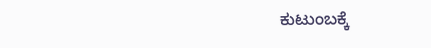ಕುಟುಂಬಕ್ಕೆ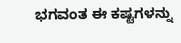ಭಗವಂತ ಈ ಕಷ್ಟಗಳನ್ನು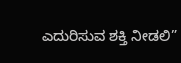ಎದುರಿಸುವ ಶಕ್ತಿ ನೀಡಲಿ”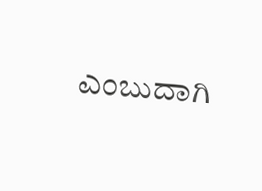ಎಂಬುದಾಗಿ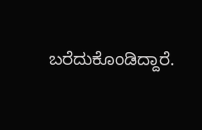ಬರೆದುಕೊಂಡಿದ್ದಾರೆ.